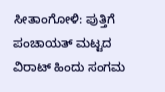ಸೀತಾಂಗೋಳಿ: ಪುತ್ತಿಗೆ ಪಂಚಾಯತ್ ಮಟ್ಟದ ವಿರಾಟ್ ಹಿಂದು ಸಂಗಮ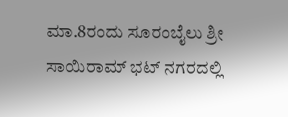ಮಾ.8ರಂದು ಸೂರಂಬೈಲು ಶ್ರೀ ಸಾಯಿರಾಮ್ ಭಟ್ ನಗರದಲ್ಲಿ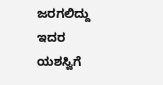ಜರಗಲಿದ್ದು ಇದರ ಯಶಸ್ವಿಗೆ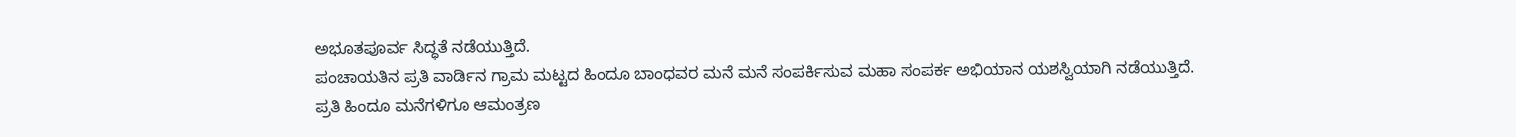ಅಭೂತಪೂರ್ವ ಸಿದ್ಧತೆ ನಡೆಯುತ್ತಿದೆ.
ಪಂಚಾಯತಿನ ಪ್ರತಿ ವಾರ್ಡಿನ ಗ್ರಾಮ ಮಟ್ಟದ ಹಿಂದೂ ಬಾಂಧವರ ಮನೆ ಮನೆ ಸಂಪರ್ಕಿಸುವ ಮಹಾ ಸಂಪರ್ಕ ಅಭಿಯಾನ ಯಶಸ್ವಿಯಾಗಿ ನಡೆಯುತ್ತಿದೆ.
ಪ್ರತಿ ಹಿಂದೂ ಮನೆಗಳಿಗೂ ಆಮಂತ್ರಣ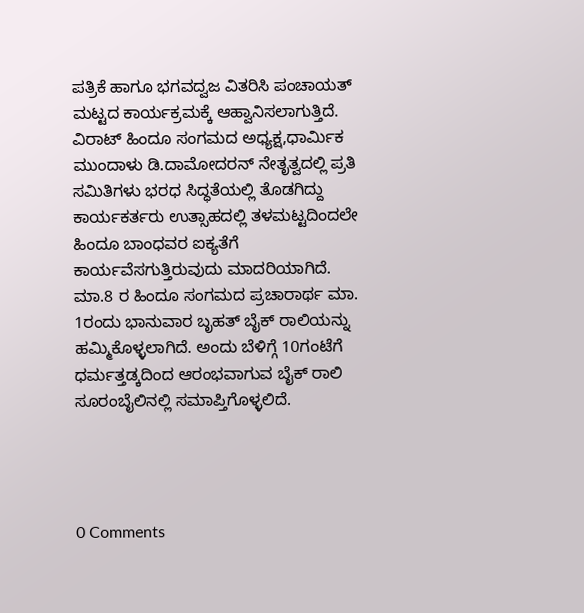ಪತ್ರಿಕೆ ಹಾಗೂ ಭಗವದ್ವಜ ವಿತರಿಸಿ ಪಂಚಾಯತ್ ಮಟ್ಟದ ಕಾರ್ಯಕ್ರಮಕ್ಕೆ ಆಹ್ವಾನಿಸಲಾಗುತ್ತಿದೆ.
ವಿರಾಟ್ ಹಿಂದೂ ಸಂಗಮದ ಅಧ್ಯಕ್ಷ,ಧಾರ್ಮಿಕ ಮುಂದಾಳು ಡಿ.ದಾಮೋದರನ್ ನೇತೃತ್ವದಲ್ಲಿ ಪ್ರತಿ ಸಮಿತಿಗಳು ಭರಧ ಸಿದ್ಧತೆಯಲ್ಲಿ ತೊಡಗಿದ್ದು ಕಾರ್ಯಕರ್ತರು ಉತ್ಸಾಹದಲ್ಲಿ ತಳಮಟ್ಟದಿಂದಲೇ ಹಿಂದೂ ಬಾಂಧವರ ಐಕ್ಯತೆಗೆ ಕಾರ್ಯವೆಸಗುತ್ತಿರುವುದು ಮಾದರಿಯಾಗಿದೆ. ಮಾ.8 ರ ಹಿಂದೂ ಸಂಗಮದ ಪ್ರಚಾರಾರ್ಥ ಮಾ. 1ರಂದು ಭಾನುವಾರ ಬೃಹತ್ ಬೈಕ್ ರಾಲಿಯನ್ನು ಹಮ್ಮಿಕೊಳ್ಳಲಾಗಿದೆ. ಅಂದು ಬೆಳಿಗ್ಗೆ 10ಗಂಟೆಗೆ ಧರ್ಮತ್ತಡ್ಕದಿಂದ ಆರಂಭವಾಗುವ ಬೈಕ್ ರಾಲಿ ಸೂರಂಬೈಲಿನಲ್ಲಿ ಸಮಾಪ್ತಿಗೊಳ್ಳಲಿದೆ.




0 Comments